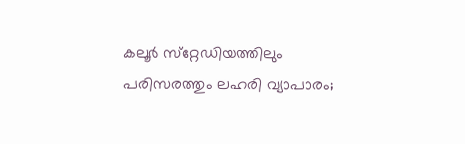കലൂര്‍ സ്‌റ്റേഡിയത്തിലും പരിസരത്തും ലഹരി വ്യാപാരം;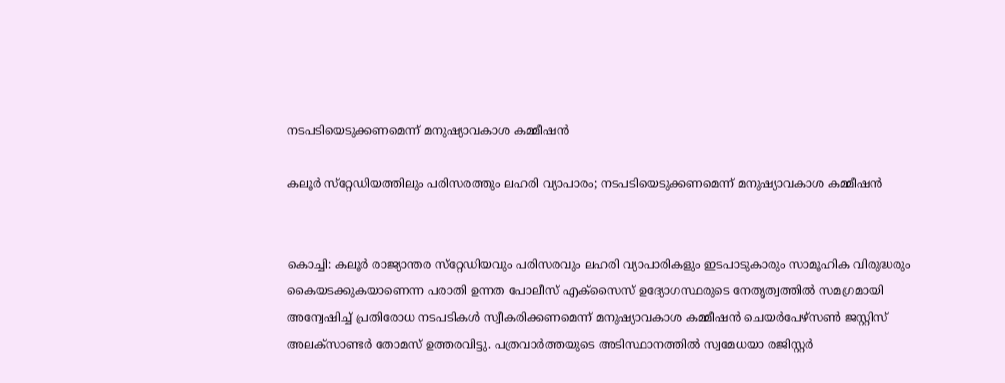നടപടിയെടുക്കണമെന്ന് മനുഷ്യാവകാശ കമ്മീഷന്‍

കലൂര്‍ സ്‌റ്റേഡിയത്തിലും പരിസരത്തും ലഹരി വ്യാപാരം; നടപടിയെടുക്കണമെന്ന് മനുഷ്യാവകാശ കമ്മീഷന്‍


കൊച്ചി: കലൂര്‍ രാജ്യാന്തര സ്‌റ്റേഡിയവും പരിസരവും ലഹരി വ്യാപാരികളും ഇടപാടുകാരും സാമൂഹിക വിരുദ്ധരും കൈയടക്കുകയാണെന്ന പരാതി ഉന്നത പോലീസ് എക്‌സൈസ് ഉദ്യോഗസ്ഥരുടെ നേതൃത്വത്തില്‍ സമഗ്രമായി അന്വേഷിച്ച് പ്രതിരോധ നടപടികള്‍ സ്വീകരിക്കണമെന്ന് മനുഷ്യാവകാശ കമ്മീഷന്‍ ചെയര്‍പേഴ്‌സണ്‍ ജസ്റ്റിസ് അലക്‌സാണ്ടര്‍ തോമസ് ഉത്തരവിട്ടു. പത്രവാര്‍ത്തയുടെ അടിസ്ഥാനത്തില്‍ സ്വമേധയാ രജിസ്റ്റര്‍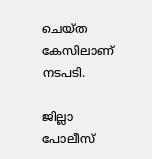ചെയ്ത കേസിലാണ് നടപടി.

ജില്ലാ പോലീസ്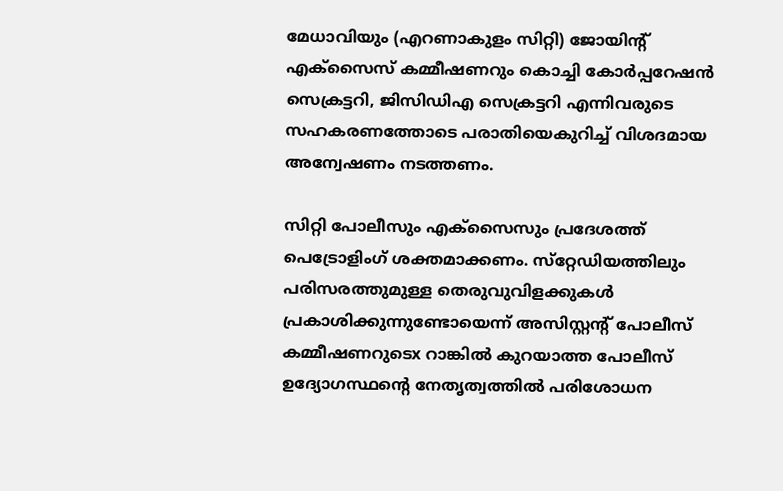മേധാവിയും (എറണാകുളം സിറ്റി) ജോയിന്‍റ് എക്‌സൈസ് കമ്മീഷണറും കൊച്ചി കോര്‍പ്പറേഷന്‍ സെക്രട്ടറി, ജിസിഡിഎ സെക്രട്ടറി എന്നിവരുടെ സഹകരണത്തോടെ പരാതിയെകുറിച്ച് വിശദമായ അന്വേഷണം നടത്തണം.

സിറ്റി പോലീസും എക്‌സൈസും പ്രദേശത്ത് പെട്രോളിംഗ് ശക്തമാക്കണം. സ്‌റ്റേഡിയത്തിലും പരിസരത്തുമുള്ള തെരുവുവിളക്കുകള്‍ പ്രകാശിക്കുന്നുണ്ടോയെന്ന് അസിസ്റ്റന്റ് പോലീസ് കമ്മീഷണറുടെx റാങ്കില്‍ കുറയാത്ത പോലീസ് ഉദ്യോഗസ്ഥന്‍റെ നേതൃത്വത്തില്‍ പരിശോധന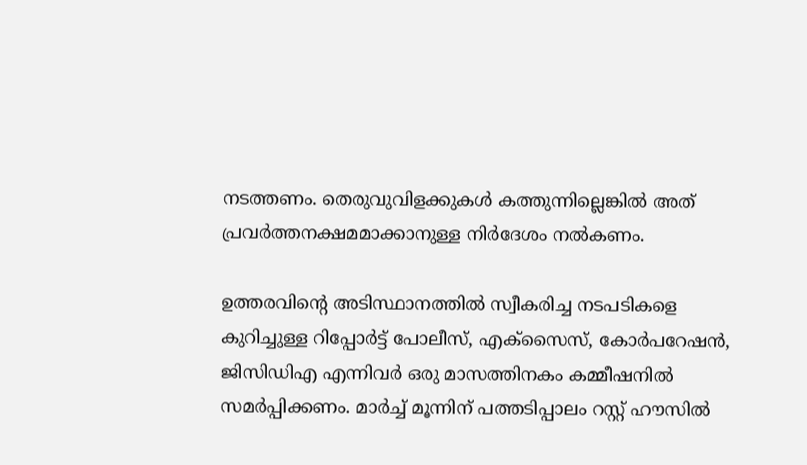നടത്തണം. തെരുവുവിളക്കുകള്‍ കത്തുന്നില്ലെങ്കില്‍ അത് പ്രവര്‍ത്തനക്ഷമമാക്കാനുള്ള നിര്‍ദേശം നല്‍കണം.

ഉത്തരവിന്‍റെ അടിസ്ഥാനത്തില്‍ സ്വീകരിച്ച നടപടികളെ കുറിച്ചുള്ള റിപ്പോര്‍ട്ട് പോലീസ്, എക്‌സൈസ്, കോര്‍പറേഷന്‍, ജിസിഡിഎ എന്നിവര്‍ ഒരു മാസത്തിനകം കമ്മീഷനില്‍ സമര്‍പ്പിക്കണം. മാര്‍ച്ച് മൂന്നിന് പത്തടിപ്പാലം റസ്റ്റ് ഹൗസില്‍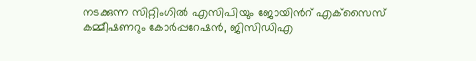നടക്കുന്ന സിറ്റിംഗില്‍ എസിപിയും ജോയിന്‍റ് എക്‌സൈസ് കമ്മീഷണറും കോര്‍പ്പറേഷന്‍, ജിസിഡിഎ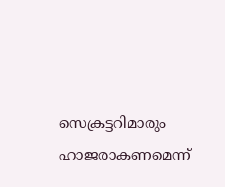സെക്രട്ടറിമാരും ഹാജരാകണമെന്ന്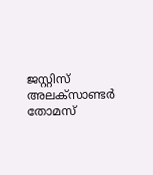ജസ്റ്റിസ് അലക്‌സാണ്ടര്‍ തോമസ്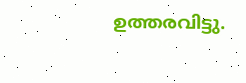ഉത്തരവിട്ടു.